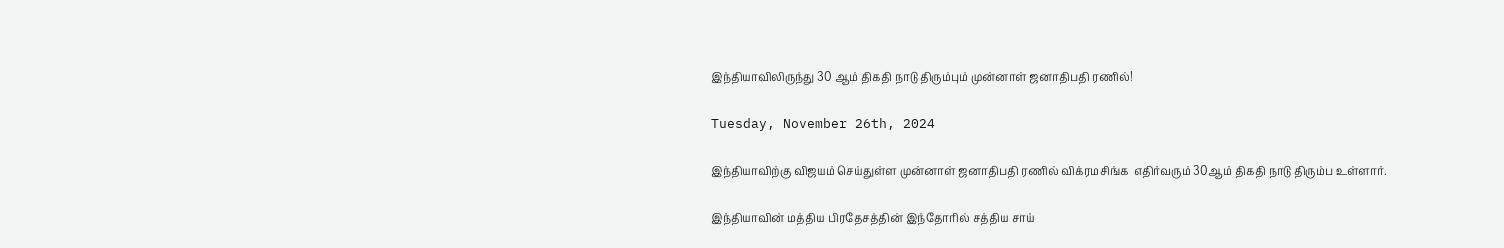இந்தியாவிலிருந்து 30 ஆம் திகதி நாடு திரும்பும் முன்னாள் ஜனாதிபதி ரணில்!

Tuesday, November 26th, 2024

இந்தியாவிற்கு விஜயம் செய்துள்ள முன்னாள் ஜனாதிபதி ரணில் விக்ரமசிங்க  எதிர்வரும் 30ஆம் திகதி நாடு திரும்ப உள்ளார்.

இந்தியாவின் மத்திய பிரதேசத்தின் இந்தோரில் சத்திய சாய்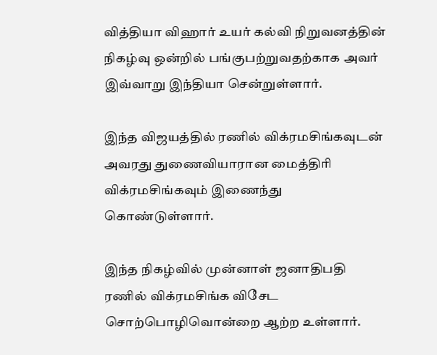வித்தியா விஹார் உயர் கல்வி நிறுவனத்தின் நிகழ்வு ஒன்றில் பங்குபற்றுவதற்காக அவர் இவ்வாறு இந்தியா சென்றுள்ளார்.

இந்த விஜயத்தில் ரணில் விக்ரமசிங்கவுடன் அவரது துணைவியாரான மைத்திரி விக்ரமசிங்கவும் இணைந்து கொண்டுள்ளார்.

இந்த நிகழ்வில் முன்னாள் ஜனாதிபதி ரணில் விக்ரமசிங்க விசேட சொற்பொழிவொன்றை ஆற்ற உள்ளார்.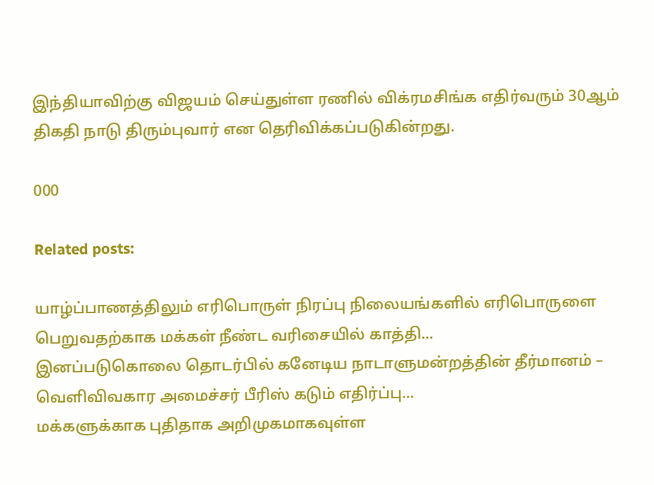இந்தியாவிற்கு விஜயம் செய்துள்ள ரணில் விக்ரமசிங்க எதிர்வரும் 30ஆம் திகதி நாடு திரும்புவார் என தெரிவிக்கப்படுகின்றது.

000

Related posts:

யாழ்ப்பாணத்திலும் எரிபொருள் நிரப்பு நிலையங்களில் எரிபொருளை பெறுவதற்காக மக்கள் நீண்ட வரிசையில் காத்தி...
இனப்படுகொலை தொடர்பில் கனேடிய நாடாளுமன்றத்தின் தீர்மானம் – வெளிவிவகார அமைச்சர் பீரிஸ் கடும் எதிர்ப்பு...
மக்களுக்காக புதிதாக அறிமுகமாகவுள்ள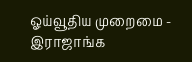ஓய்வூதிய முறைமை - இராஜாங்க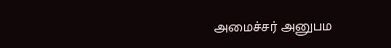அமைச்சர் அனுபம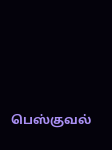பெஸ்குவல்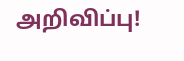அறிவிப்பு!